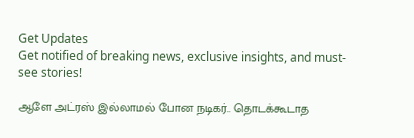Get Updates
Get notified of breaking news, exclusive insights, and must-see stories!

ஆளே அட்ரஸ் இல்லாமல் போன நடிகர்.. தொடக்கூடாத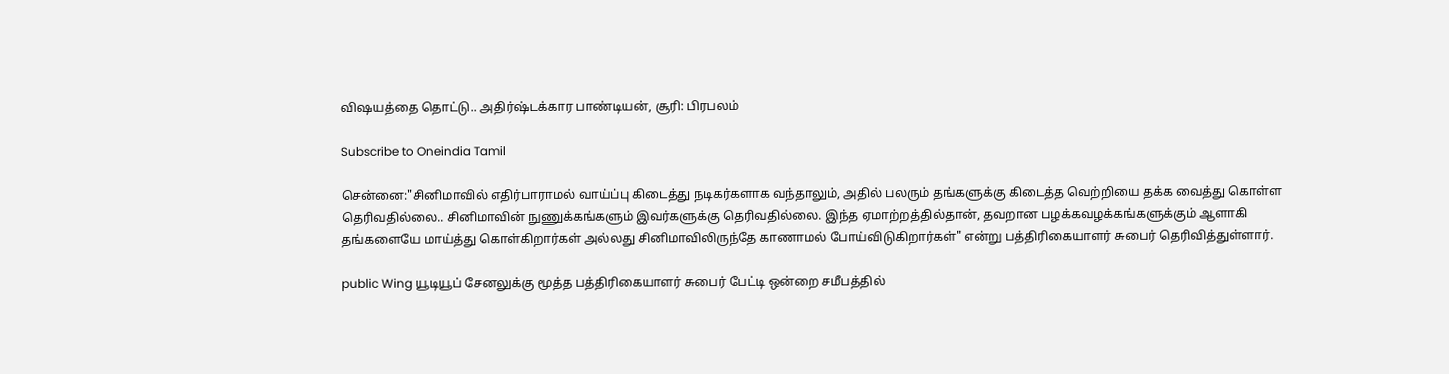விஷயத்தை தொட்டு.. அதிர்ஷ்டக்கார பாண்டியன், சூரி: பிரபலம்

Subscribe to Oneindia Tamil

சென்னை:"சினிமாவில் எதிர்பாராமல் வாய்ப்பு கிடைத்து நடிகர்களாக வந்தாலும், அதில் பலரும் தங்களுக்கு கிடைத்த வெற்றியை தக்க வைத்து கொள்ள தெரிவதில்லை.. சினிமாவின் நுணுக்கங்களும் இவர்களுக்கு தெரிவதில்லை. இந்த ஏமாற்றத்தில்தான், தவறான பழக்கவழக்கங்களுக்கும் ஆளாகி தங்களையே மாய்த்து கொள்கிறார்கள் அல்லது சினிமாவிலிருந்தே காணாமல் போய்விடுகிறார்கள்" என்று பத்திரிகையாளர் சுபைர் தெரிவித்துள்ளார்.

public Wing யூடியூப் சேனலுக்கு மூத்த பத்திரிகையாளர் சுபைர் பேட்டி ஒன்றை சமீபத்தில்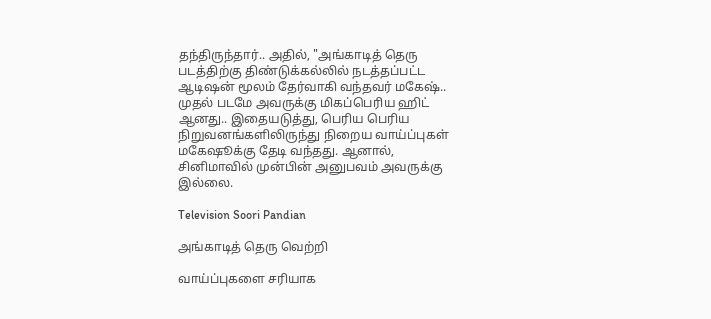தந்திருந்தார்.. அதில், "அங்காடித் தெரு படத்திற்கு திண்டுக்கல்லில் நடத்தப்பட்ட ஆடிஷன் மூலம் தேர்வாகி வந்தவர் மகேஷ்.. முதல் படமே அவருக்கு மிகப்பெரிய ஹிட் ஆனது.. இதையடுத்து, பெரிய பெரிய நிறுவனங்களிலிருந்து நிறைய வாய்ப்புகள் மகேஷூக்கு தேடி வந்தது. ஆனால், சினிமாவில் முன்பின் அனுபவம் அவருக்கு இல்லை.

Television Soori Pandian

அங்காடித் தெரு வெற்றி

வாய்ப்புகளை சரியாக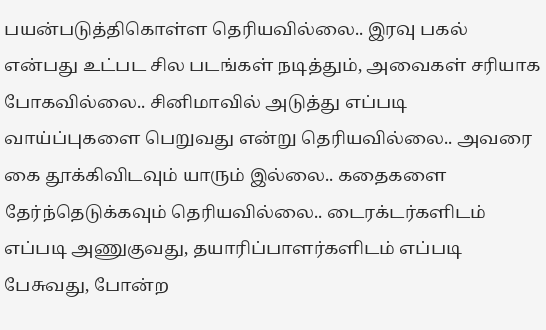பயன்படுத்திகொள்ள தெரியவில்லை.. இரவு பகல் என்பது உட்பட சில படங்கள் நடித்தும், அவைகள் சரியாக போகவில்லை.. சினிமாவில் அடுத்து எப்படி வாய்ப்புகளை பெறுவது என்று தெரியவில்லை.. அவரை கை தூக்கிவிடவும் யாரும் இல்லை.. கதைகளை தேர்ந்தெடுக்கவும் தெரியவில்லை.. டைரக்டர்களிடம் எப்படி அணுகுவது, தயாரிப்பாளர்களிடம் எப்படி பேசுவது, போன்ற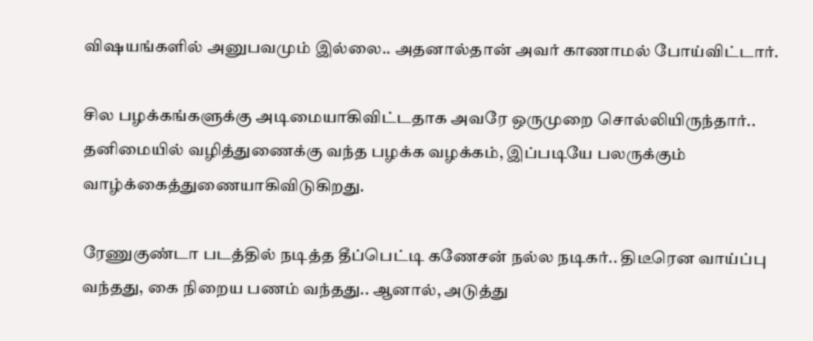விஷயங்களில் அனுபவமும் இல்லை.. அதனால்தான் அவர் காணாமல் போய்விட்டார்.

சில பழக்கங்களுக்கு அடிமையாகிவிட்டதாக அவரே ஒருமுறை சொல்லியிருந்தார்.. தனிமையில் வழித்துணைக்கு வந்த பழக்க வழக்கம், இப்படியே பலருக்கும் வாழ்க்கைத்துணையாகிவிடுகிறது.

ரேணுகுண்டா படத்தில் நடித்த தீப்பெட்டி கணேசன் நல்ல நடிகர்.. திடீரென வாய்ப்பு வந்தது, கை நிறைய பணம் வந்தது.. ஆனால், அடுத்து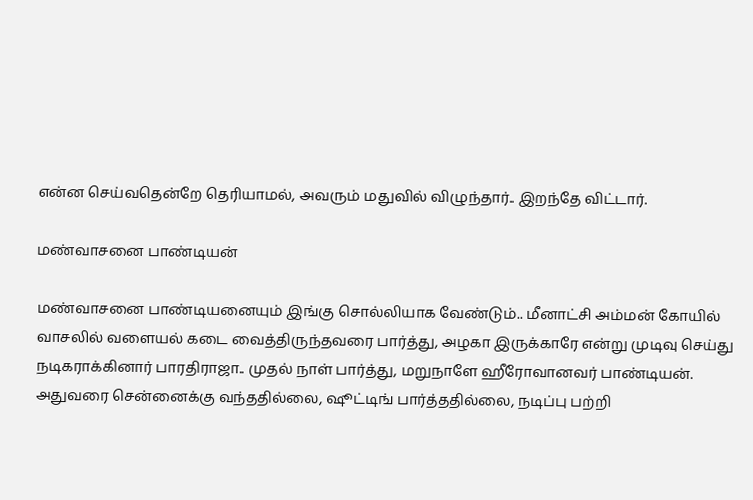என்ன செய்வதென்றே தெரியாமல், அவரும் மதுவில் விழுந்தார்.. இறந்தே விட்டார்.

மண்வாசனை பாண்டியன்

மண்வாசனை பாண்டியனையும் இங்கு சொல்லியாக வேண்டும்.. மீனாட்சி அம்மன் கோயில் வாசலில் வளையல் கடை வைத்திருந்தவரை பார்த்து, அழகா இருக்காரே என்று முடிவு செய்து நடிகராக்கினார் பாரதிராஜா.. முதல் நாள் பார்த்து, மறுநாளே ஹீரோவானவர் பாண்டியன். அதுவரை சென்னைக்கு வந்ததில்லை, ஷூட்டிங் பார்த்ததில்லை, நடிப்பு பற்றி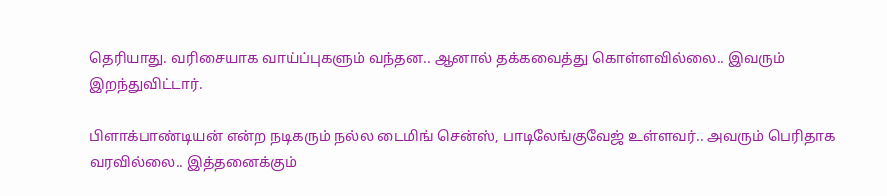தெரியாது. வரிசையாக வாய்ப்புகளும் வந்தன.. ஆனால் தக்கவைத்து கொள்ளவில்லை.. இவரும் இறந்துவிட்டார்.

பிளாக்பாண்டியன் என்ற நடிகரும் நல்ல டைமிங் சென்ஸ், பாடிலேங்குவேஜ் உள்ளவர்.. அவரும் பெரிதாக வரவில்லை.. இத்தனைக்கும்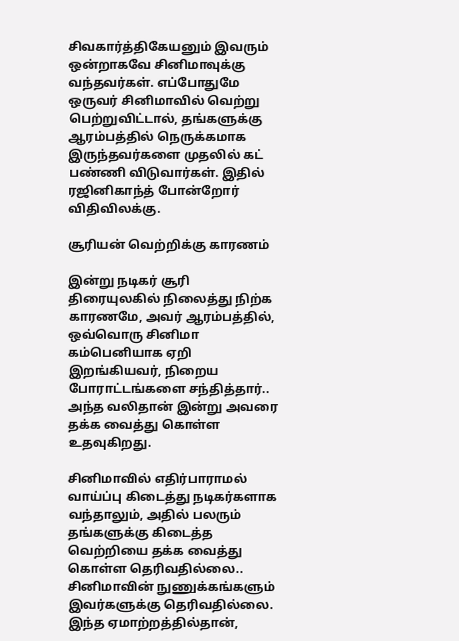சிவகார்த்திகேயனும் இவரும் ஒன்றாகவே சினிமாவுக்கு வந்தவர்கள். எப்போதுமே ஒருவர் சினிமாவில் வெற்று பெற்றுவிட்டால், தங்களுக்கு ஆரம்பத்தில் நெருக்கமாக இருந்தவர்களை முதலில் கட் பண்ணி விடுவார்கள். இதில் ரஜினிகாந்த் போன்றோர் விதிவிலக்கு.

சூரியன் வெற்றிக்கு காரணம்

இன்று நடிகர் சூரி திரையுலகில் நிலைத்து நிற்க காரணமே, அவர் ஆரம்பத்தில், ஒவ்வொரு சினிமா கம்பெனியாக ஏறி இறங்கியவர், நிறைய போராட்டங்களை சந்தித்தார்.. அந்த வலிதான் இன்று அவரை தக்க வைத்து கொள்ள உதவுகிறது.

சினிமாவில் எதிர்பாராமல் வாய்ப்பு கிடைத்து நடிகர்களாக வந்தாலும், அதில் பலரும் தங்களுக்கு கிடைத்த வெற்றியை தக்க வைத்து கொள்ள தெரிவதில்லை.. சினிமாவின் நுணுக்கங்களும் இவர்களுக்கு தெரிவதில்லை. இந்த ஏமாற்றத்தில்தான்,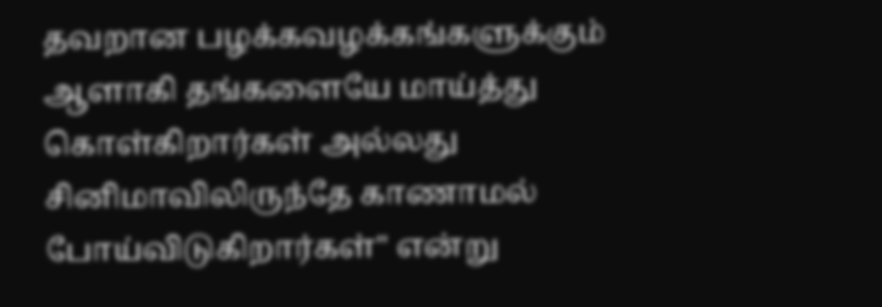தவறான பழக்கவழக்கங்களுக்கும் ஆளாகி தங்களையே மாய்த்து கொள்கிறார்கள் அல்லது சினிமாவிலிருந்தே காணாமல் போய்விடுகிறார்கள்" என்று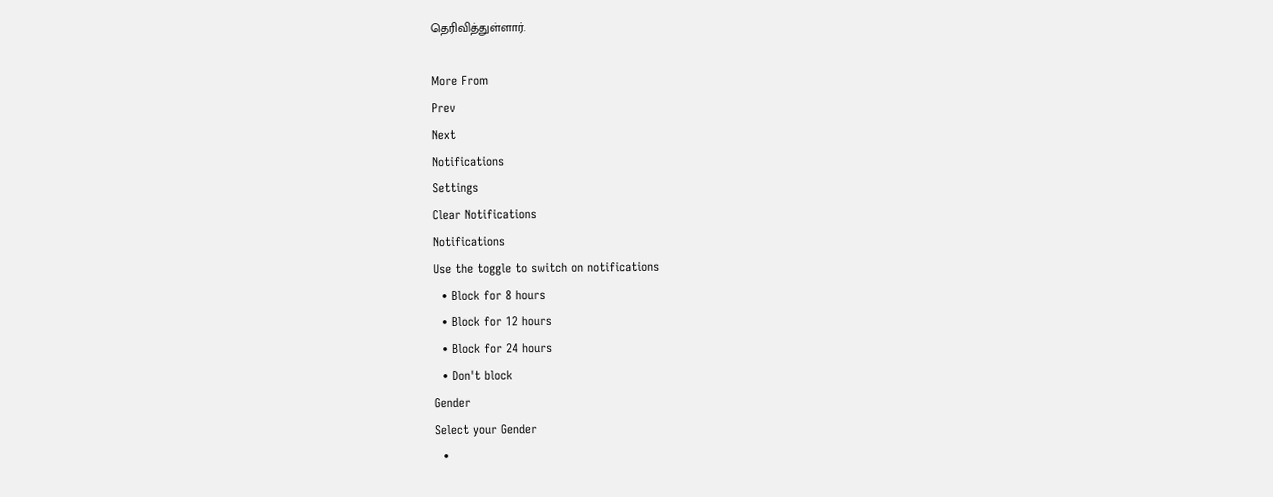தெரிவித்துள்ளார்.

More From
Prev
Next
Notifications
Settings
Clear Notifications
Notifications
Use the toggle to switch on notifications
  • Block for 8 hours
  • Block for 12 hours
  • Block for 24 hours
  • Don't block
Gender
Select your Gender
  •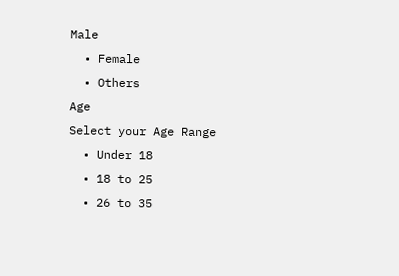Male
  • Female
  • Others
Age
Select your Age Range
  • Under 18
  • 18 to 25
  • 26 to 35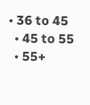• 36 to 45
  • 45 to 55
  • 55+